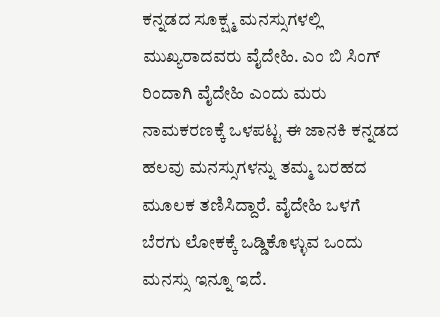ಕನ್ನಡದ ಸೂಕ್ಷ್ಮ ಮನಸ್ಸುಗಳಲ್ಲಿ ಮುಖ್ಯರಾದವರು ವೈದೇಹಿ. ಎಂ ಬಿ ಸಿಂಗ್ ರಿಂದಾಗಿ ವೈದೇಹಿ ಎಂದು ಮರು ನಾಮಕರಣಕ್ಕೆ ಒಳಪಟ್ಟ ಈ ಜಾನಕಿ ಕನ್ನಡದ ಹಲವು ಮನಸ್ಸುಗಳನ್ನು ತಮ್ಮ ಬರಹದ ಮೂಲಕ ತಣಿಸಿದ್ದಾರೆ. ವೈದೇಹಿ ಒಳಗೆ ಬೆರಗು ಲೋಕಕ್ಕೆ ಒಡ್ಡಿಕೊಳ್ಳುವ ಒಂದು ಮನಸ್ಸು ಇನ್ನೂ ಇದೆ.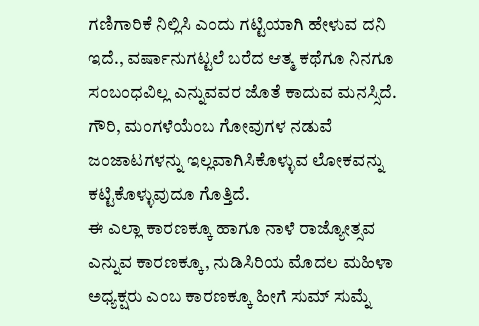ಗಣಿಗಾರಿಕೆ ನಿಲ್ಲಿಸಿ ಎಂದು ಗಟ್ಟಿಯಾಗಿ ಹೇಳುವ ದನಿ ಇದೆ., ವರ್ಷಾನುಗಟ್ಟಲೆ ಬರೆದ ಆತ್ಮ ಕಥೆಗೂ ನಿನಗೂ ಸಂಬಂಧವಿಲ್ಲ ಎನ್ನುವವರ ಜೊತೆ ಕಾದುವ ಮನಸ್ಸಿದೆ. ಗೌರಿ, ಮಂಗಳೆಯೆಂಬ ಗೋವುಗಳ ನಡುವೆ ಜಂಜಾಟಗಳನ್ನು ಇಲ್ಲವಾಗಿಸಿಕೊಳ್ಳುವ ಲೋಕವನ್ನು ಕಟ್ಟಿಕೊಳ್ಳುವುದೂ ಗೊತ್ತಿದೆ.
ಈ ಎಲ್ಲಾ ಕಾರಣಕ್ಕೂ ಹಾಗೂ ನಾಳೆ ರಾಜ್ಯೋತ್ಸವ ಎನ್ನುವ ಕಾರಣಕ್ಕೂ, ನುಡಿಸಿರಿಯ ಮೊದಲ ಮಹಿಳಾ ಅಧ್ಯಕ್ಷರು ಎಂಬ ಕಾರಣಕ್ಕೂ ಹೀಗೆ ಸುಮ್ ಸುಮ್ನೆ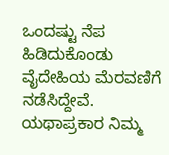ಒಂದಷ್ಟು ನೆಪ ಹಿಡಿದುಕೊಂಡು ವೈದೇಹಿಯ ಮೆರವಣಿಗೆ ನಡೆಸಿದ್ದೇವೆ. ಯಥಾಪ್ರಕಾರ ನಿಮ್ಮ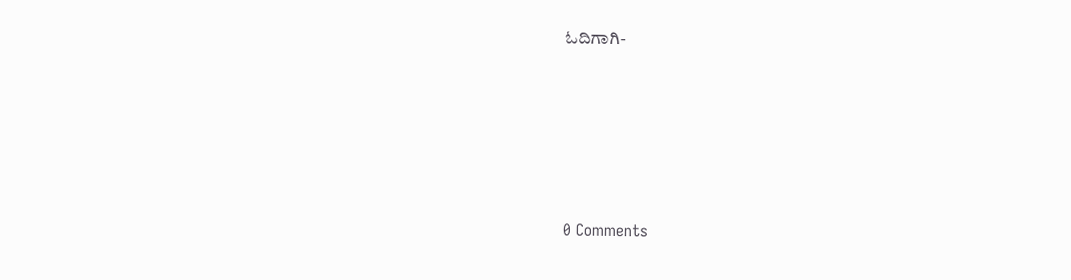ಓದಿಗಾಗಿ-





0 Comments